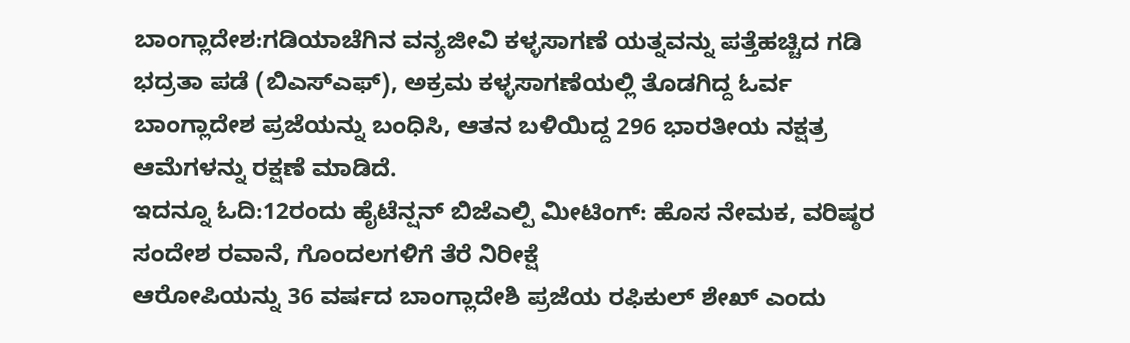ಬಾಂಗ್ಲಾದೇಶ:ಗಡಿಯಾಚೆಗಿನ ವನ್ಯಜೀವಿ ಕಳ್ಳಸಾಗಣೆ ಯತ್ನವನ್ನು ಪತ್ತೆಹಚ್ಚಿದ ಗಡಿ ಭದ್ರತಾ ಪಡೆ (ಬಿಎಸ್‌ಎಫ್), ಅಕ್ರಮ ಕಳ್ಳಸಾಗಣೆಯಲ್ಲಿ ತೊಡಗಿದ್ದ ಓರ್ವ ಬಾಂಗ್ಲಾದೇಶ ಪ್ರಜೆಯನ್ನು ಬಂಧಿಸಿ, ಆತನ ಬಳಿಯಿದ್ದ 296 ಭಾರತೀಯ ನಕ್ಷತ್ರ ಆಮೆಗಳನ್ನು ರಕ್ಷಣೆ ಮಾಡಿದೆ.
ಇದನ್ನೂ ಓದಿ:12ರಂದು ಹೈಟೆನ್ಷನ್ ಬಿಜೆಎಲ್ಪಿ ಮೀಟಿಂಗ್: ಹೊಸ ನೇಮಕ, ವರಿಷ್ಠರ ಸಂದೇಶ ರವಾನೆ, ಗೊಂದಲಗಳಿಗೆ ತೆರೆ ನಿರೀಕ್ಷೆ
ಆರೋಪಿಯನ್ನು 36 ವರ್ಷದ ಬಾಂಗ್ಲಾದೇಶಿ ಪ್ರಜೆಯ ರಫಿಕುಲ್ ಶೇಖ್ ಎಂದು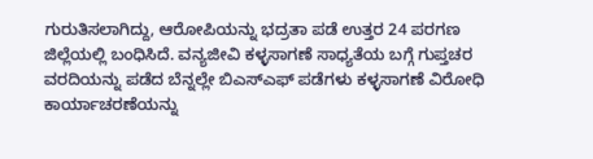ಗುರುತಿಸಲಾಗಿದ್ದು, ಆರೋಪಿಯನ್ನು ಭದ್ರತಾ ಪಡೆ ಉತ್ತರ 24 ಪರಗಣ ಜಿಲ್ಲೆಯಲ್ಲಿ ಬಂಧಿಸಿದೆ. ವನ್ಯಜೀವಿ ಕಳ್ಳಸಾಗಣೆ ಸಾಧ್ಯತೆಯ ಬಗ್ಗೆ ಗುಪ್ತಚರ ವರದಿಯನ್ನು ಪಡೆದ ಬೆನ್ನಲ್ಲೇ ಬಿಎಸ್‌ಎಫ್ ಪಡೆಗಳು ಕಳ್ಳಸಾಗಣೆ ವಿರೋಧಿ ಕಾರ್ಯಾಚರಣೆಯನ್ನು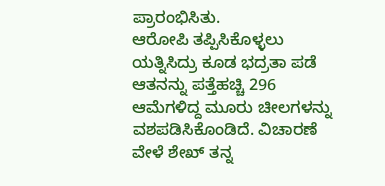ಪ್ರಾರಂಭಿಸಿತು.
ಆರೋಪಿ ತಪ್ಪಿಸಿಕೊಳ್ಳಲು ಯತ್ನಿಸಿದ್ರು ಕೂಡ ಭದ್ರತಾ ಪಡೆ ಆತನನ್ನು ಪತ್ತೆಹಚ್ಚಿ 296 ಆಮೆಗಳಿದ್ದ ಮೂರು ಚೀಲಗಳನ್ನು ವಶಪಡಿಸಿಕೊಂಡಿದೆ. ವಿಚಾರಣೆ ವೇಳೆ ಶೇಖ್ ತನ್ನ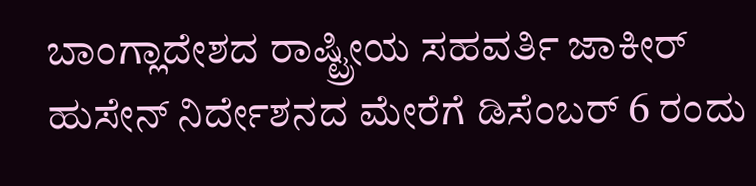ಬಾಂಗ್ಲಾದೇಶದ ರಾಷ್ಟ್ರೀಯ ಸಹವರ್ತಿ ಜಾಕೀರ್ ಹುಸೇನ್ ನಿರ್ದೇಶನದ ಮೇರೆಗೆ ಡಿಸೆಂಬರ್ 6 ರಂದು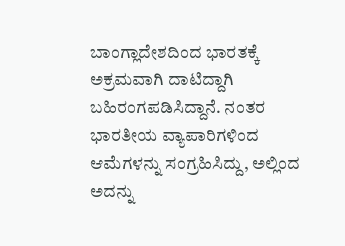ಬಾಂಗ್ಲಾದೇಶದಿಂದ ಭಾರತಕ್ಕೆ ಅಕ್ರಮವಾಗಿ ದಾಟಿದ್ದಾಗಿ ಬಹಿರಂಗಪಡಿಸಿದ್ದಾನೆ. ನಂತರ ಭಾರತೀಯ ವ್ಯಾಪಾರಿಗಳಿಂದ ಆಮೆಗಳನ್ನು ಸಂಗ್ರಹಿಸಿದ್ದು, ಅಲ್ಲಿಂದ ಅದನ್ನು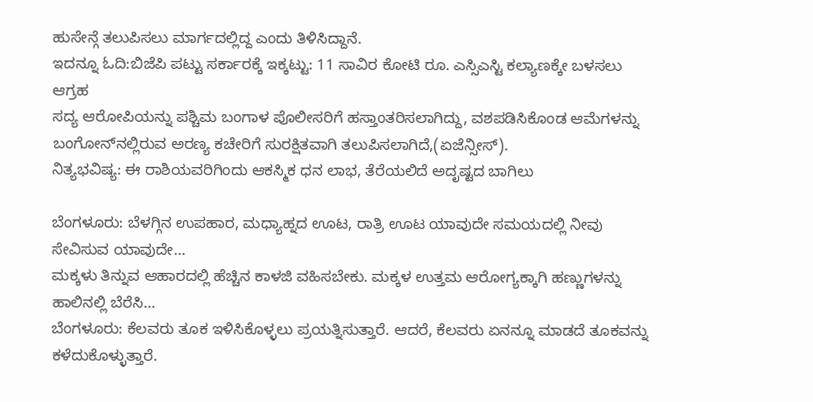ಹುಸೇನ್ಗೆ ತಲುಪಿಸಲು ಮಾರ್ಗದಲ್ಲಿದ್ದ ಎಂದು ತಿಳಿಸಿದ್ದಾನೆ.
ಇದನ್ನೂ ಓದಿ:ಬಿಜೆಪಿ ಪಟ್ಟು ಸರ್ಕಾರಕ್ಕೆ ಇಕ್ಕಟ್ಟು: 11 ಸಾವಿರ ಕೋಟಿ ರೂ. ಎಸ್ಸಿಎಸ್ಟಿ ಕಲ್ಯಾಣಕ್ಕೇ ಬಳಸಲು ಆಗ್ರಹ
ಸದ್ಯ ಆರೋಪಿಯನ್ನು ಪಶ್ಚಿಮ ಬಂಗಾಳ ಪೊಲೀಸರಿಗೆ ಹಸ್ತಾಂತರಿಸಲಾಗಿದ್ದು, ವಶಪಡಿಸಿಕೊಂಡ ಆಮೆಗಳನ್ನು ಬಂಗೋನ್‌ನಲ್ಲಿರುವ ಅರಣ್ಯ ಕಚೇರಿಗೆ ಸುರಕ್ಷಿತವಾಗಿ ತಲುಪಿಸಲಾಗಿದೆ,(ಏಜೆನ್ಸೀಸ್).
ನಿತ್ಯಭವಿಷ್ಯ: ಈ ರಾಶಿಯವರಿಗಿಂದು ಆಕಸ್ಮಿಕ ಧನ ಲಾಭ, ತೆರೆಯಲಿದೆ ಅದೃಷ್ಟದ ಬಾಗಿಲು

ಬೆಂಗಳೂರು: ಬೆಳಗ್ಗಿನ ಉಪಹಾರ, ಮಧ್ಯಾಹ್ನದ ಊಟ, ರಾತ್ರಿ ಊಟ ಯಾವುದೇ ಸಮಯದಲ್ಲಿ ನೀವು ಸೇವಿಸುವ ಯಾವುದೇ…
ಮಕ್ಕಳು ತಿನ್ನುವ ಆಹಾರದಲ್ಲಿ ಹೆಚ್ಚಿನ ಕಾಳಜಿ ವಹಿಸಬೇಕು. ಮಕ್ಕಳ ಉತ್ತಮ ಆರೋಗ್ಯಕ್ಕಾಗಿ ಹಣ್ಣುಗಳನ್ನು ಹಾಲಿನಲ್ಲಿ ಬೆರೆಸಿ…
ಬೆಂಗಳೂರು: ಕೆಲವರು ತೂಕ ಇಳಿಸಿಕೊಳ್ಳಲು ಪ್ರಯತ್ನಿಸುತ್ತಾರೆ. ಆದರೆ, ಕೆಲವರು ಏನನ್ನೂ ಮಾಡದೆ ತೂಕವನ್ನು ಕಳೆದುಕೊಳ್ಳುತ್ತಾರೆ.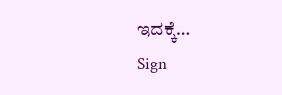ಇದಕ್ಕೆ…
Sign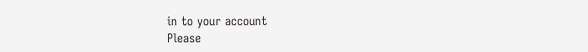in to your account
Please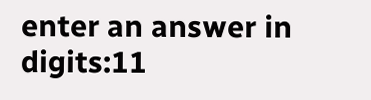enter an answer in digits:11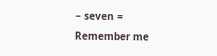− seven =
Remember me